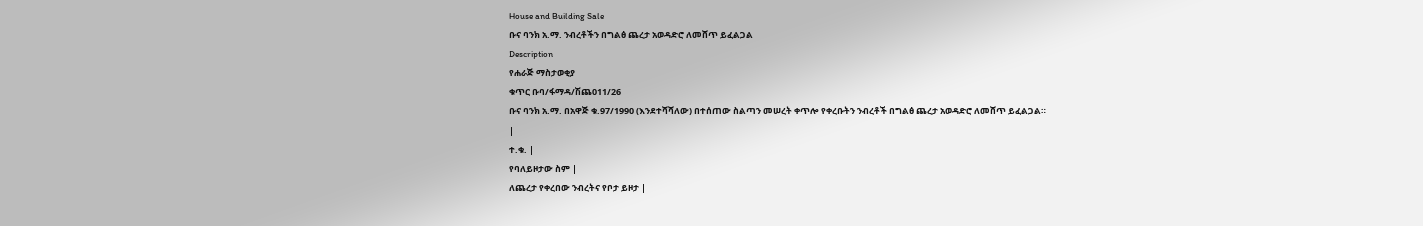House and Building Sale
ቡና ባንክ አ.ማ. ንብረቶችን በግልፅ ጨረታ አወዳድሮ ለመሸጥ ይፈልጋል
Description
የሐራጅ ማስታወቂያ
ቁጥር ቡባ/ፋማዳ/ሽጨ011/26
ቡና ባንክ አ.ማ. በአዋጅ ቁ.97/1990 (እንደተሻሻለው) በተሰጠው ስልጣን መሠረት ቀጥሎ የቀረቡትን ንብረቶች በግልፅ ጨረታ አወዳድሮ ለመሸጥ ይፈልጋል።
|
ተ.ቁ. |
የባለይዞታው ስም |
ለጨረታ የቀረበው ንብረትና የቦታ ይዞታ |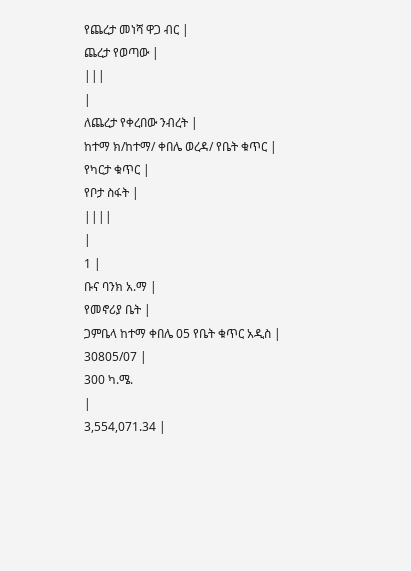የጨረታ መነሻ ዋጋ ብር |
ጨረታ የወጣው |
|||
|
ለጨረታ የቀረበው ንብረት |
ከተማ ክ/ከተማ/ ቀበሌ ወረዳ/ የቤት ቁጥር |
የካርታ ቁጥር |
የቦታ ስፋት |
||||
|
1 |
ቡና ባንክ አ.ማ |
የመኖሪያ ቤት |
ጋምቤላ ከተማ ቀበሌ 05 የቤት ቁጥር አዲስ |
30805/07 |
300 ካ.ሜ.
|
3,554,071.34 |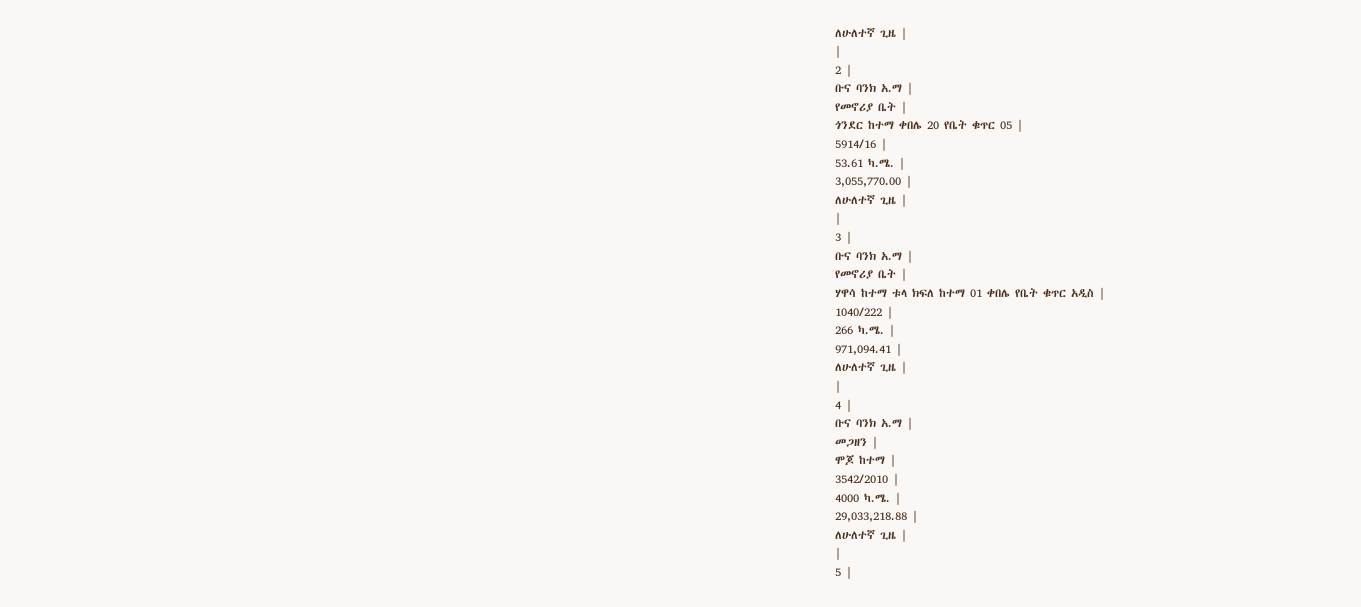ለሁለተኛ ጊዜ |
|
2 |
ቡና ባንክ አ.ማ |
የመኖሪያ ቤት |
ጎንደር ከተማ ቀበሌ 20 የቤት ቁጥር 05 |
5914/16 |
53.61 ካ.ሜ. |
3,055,770.00 |
ለሁለተኛ ጊዜ |
|
3 |
ቡና ባንክ አ.ማ |
የመኖሪያ ቤት |
ሃዋሳ ከተማ ቱላ ክፍለ ከተማ 01 ቀበሌ የቤት ቁጥር አዲስ |
1040/222 |
266 ካ.ሜ. |
971,094.41 |
ለሁለተኛ ጊዜ |
|
4 |
ቡና ባንክ አ.ማ |
መጋዘን |
ሞጆ ከተማ |
3542/2010 |
4000 ካ.ሜ. |
29,033,218.88 |
ለሁለተኛ ጊዜ |
|
5 |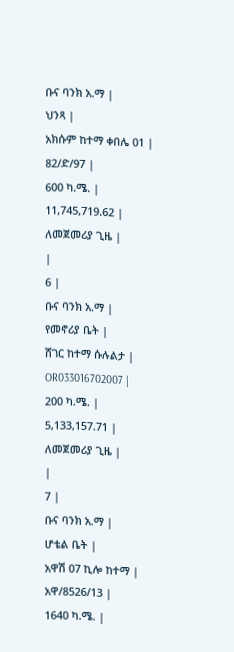ቡና ባንክ አ.ማ |
ህንጻ |
አክሱም ከተማ ቀበሌ 01 |
82/ድ/97 |
600 ካ.ሜ. |
11,745,719.62 |
ለመጀመሪያ ጊዜ |
|
6 |
ቡና ባንክ አ.ማ |
የመኖሪያ ቤት |
ሸገር ከተማ ሱሉልታ |
OR033016702007 |
200 ካ.ሜ. |
5,133,157.71 |
ለመጀመሪያ ጊዜ |
|
7 |
ቡና ባንክ አ.ማ |
ሆቴል ቤት |
አዋሽ 07 ኪሎ ከተማ |
አዋ/8526/13 |
1640 ካ.ሜ. |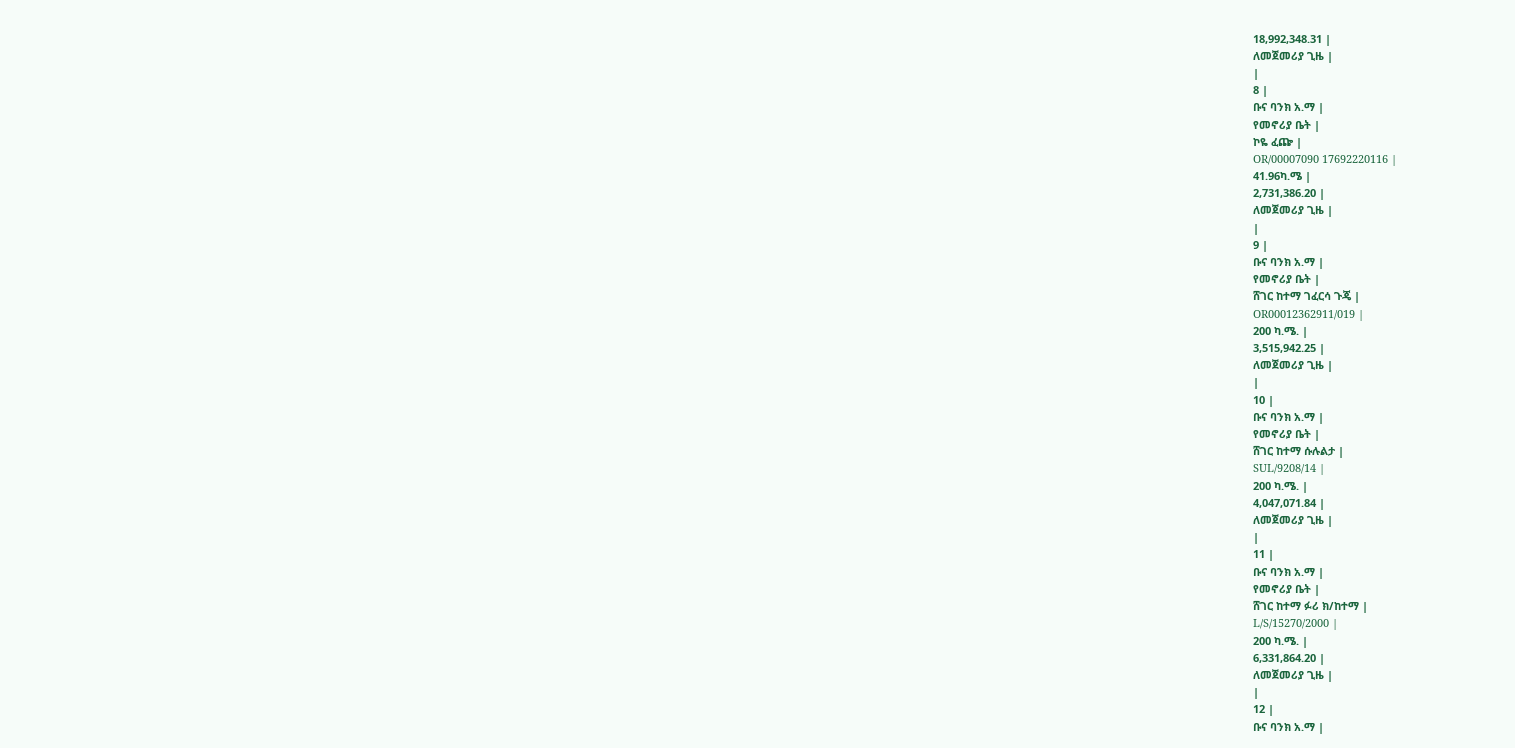18,992,348.31 |
ለመጀመሪያ ጊዜ |
|
8 |
ቡና ባንክ አ.ማ |
የመኖሪያ ቤት |
ኮዬ ፈጬ |
OR/00007090 17692220116 |
41.96ካ.ሜ |
2,731,386.20 |
ለመጀመሪያ ጊዜ |
|
9 |
ቡና ባንክ አ.ማ |
የመኖሪያ ቤት |
ሸገር ከተማ ገፈርሳ ጉጄ |
OR00012362911/019 |
200 ካ.ሜ. |
3,515,942.25 |
ለመጀመሪያ ጊዜ |
|
10 |
ቡና ባንክ አ.ማ |
የመኖሪያ ቤት |
ሸገር ከተማ ሱሉልታ |
SUL/9208/14 |
200 ካ.ሜ. |
4,047,071.84 |
ለመጀመሪያ ጊዜ |
|
11 |
ቡና ባንክ አ.ማ |
የመኖሪያ ቤት |
ሸገር ከተማ ፉሪ ክ/ከተማ |
L/S/15270/2000 |
200 ካ.ሜ. |
6,331,864.20 |
ለመጀመሪያ ጊዜ |
|
12 |
ቡና ባንክ አ.ማ |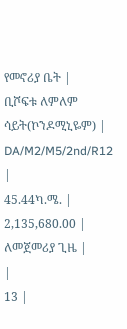የመኖሪያ ቤት |
ቢሾፍቱ ለምለም ሳይት(ኮንዶሚኒዬም) |
DA/M2/M5/2nd/R12 |
45.44ካ.ሜ. |
2,135,680.00 |
ለመጀመሪያ ጊዜ |
|
13 |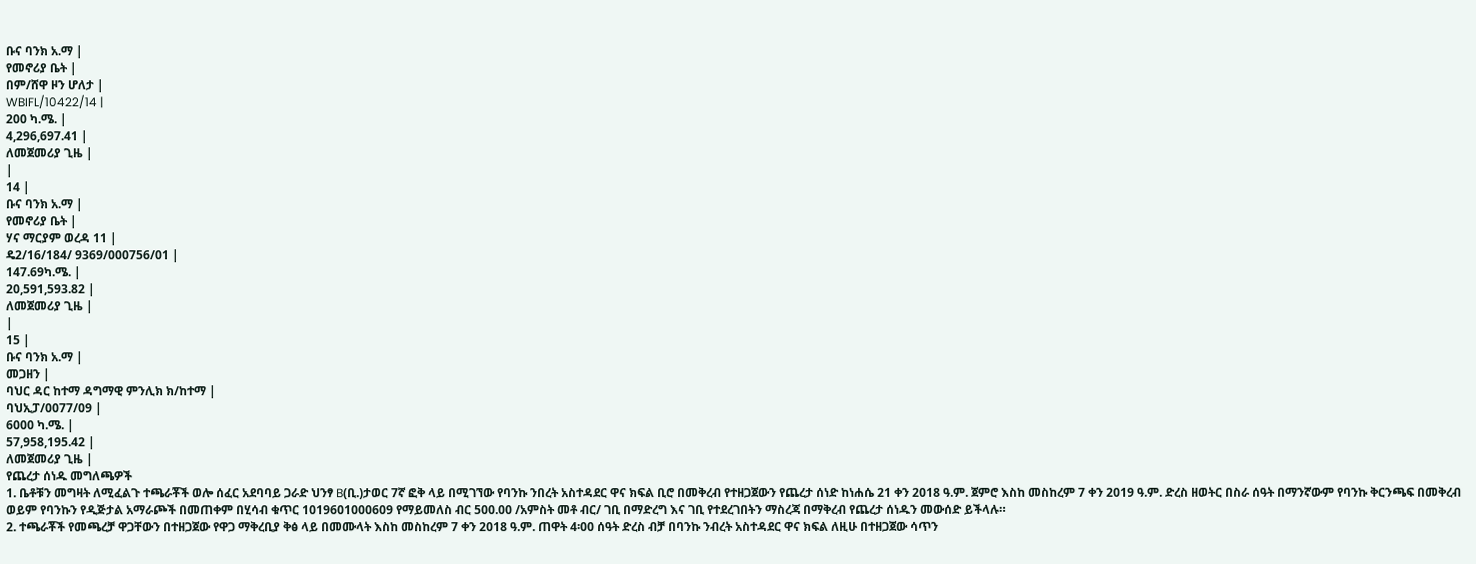ቡና ባንክ አ.ማ |
የመኖሪያ ቤት |
በም/ሸዋ ዞን ሆለታ |
WBIFL/10422/14 |
200 ካ.ሜ. |
4,296,697.41 |
ለመጀመሪያ ጊዜ |
|
14 |
ቡና ባንክ አ.ማ |
የመኖሪያ ቤት |
ሃና ማርያም ወረዳ 11 |
ዴ2/16/184/ 9369/000756/01 |
147.69ካ.ሜ. |
20,591,593.82 |
ለመጀመሪያ ጊዜ |
|
15 |
ቡና ባንክ አ.ማ |
መጋዘን |
ባህር ዳር ከተማ ዳግማዊ ምንሊክ ክ/ከተማ |
ባህኢፓ/0077/09 |
6000 ካ.ሜ. |
57,958,195.42 |
ለመጀመሪያ ጊዜ |
የጨረታ ሰነዱ መግለጫዎች
1. ቤቶቹን መግዛት ለሚፈልጉ ተጫራቾች ወሎ ሰፈር አደባባይ ጋራድ ህንፃ B(ቢ.)ታወር 7ኛ ፎቅ ላይ በሚገኘው የባንኩ ንበረት አስተዳደር ዋና ክፍል ቢሮ በመቅረብ የተዘጋጀውን የጨረታ ሰነድ ከነሐሴ 21 ቀን 2018 ዓ.ም. ጀምሮ እስከ መስከረም 7 ቀን 2019 ዓ.ም. ድረስ ዘወትር በስራ ሰዓት በማንኛውም የባንኩ ቅርንጫፍ በመቅረብ ወይም የባንኩን የዲጅታል አማራጮች በመጠቀም በሂሳብ ቁጥር 1019601000609 የማይመለስ ብር 500.00 /አምስት መቶ ብር/ ገቢ በማድረግ እና ገቢ የተደረገበትን ማስረጃ በማቅረብ የጨረታ ሰነዱን መውሰድ ይችላሉ።
2. ተጫራቾች የመጫረቻ ዋጋቸውን በተዘጋጀው የዋጋ ማቅረቢያ ቅፅ ላይ በመሙላት እስከ መስከረም 7 ቀን 2018 ዓ.ም. ጠዋት 4፡00 ሰዓት ድረስ ብቻ በባንኩ ንብረት አስተዳደር ዋና ክፍል ለዚሁ በተዘጋጀው ሳጥን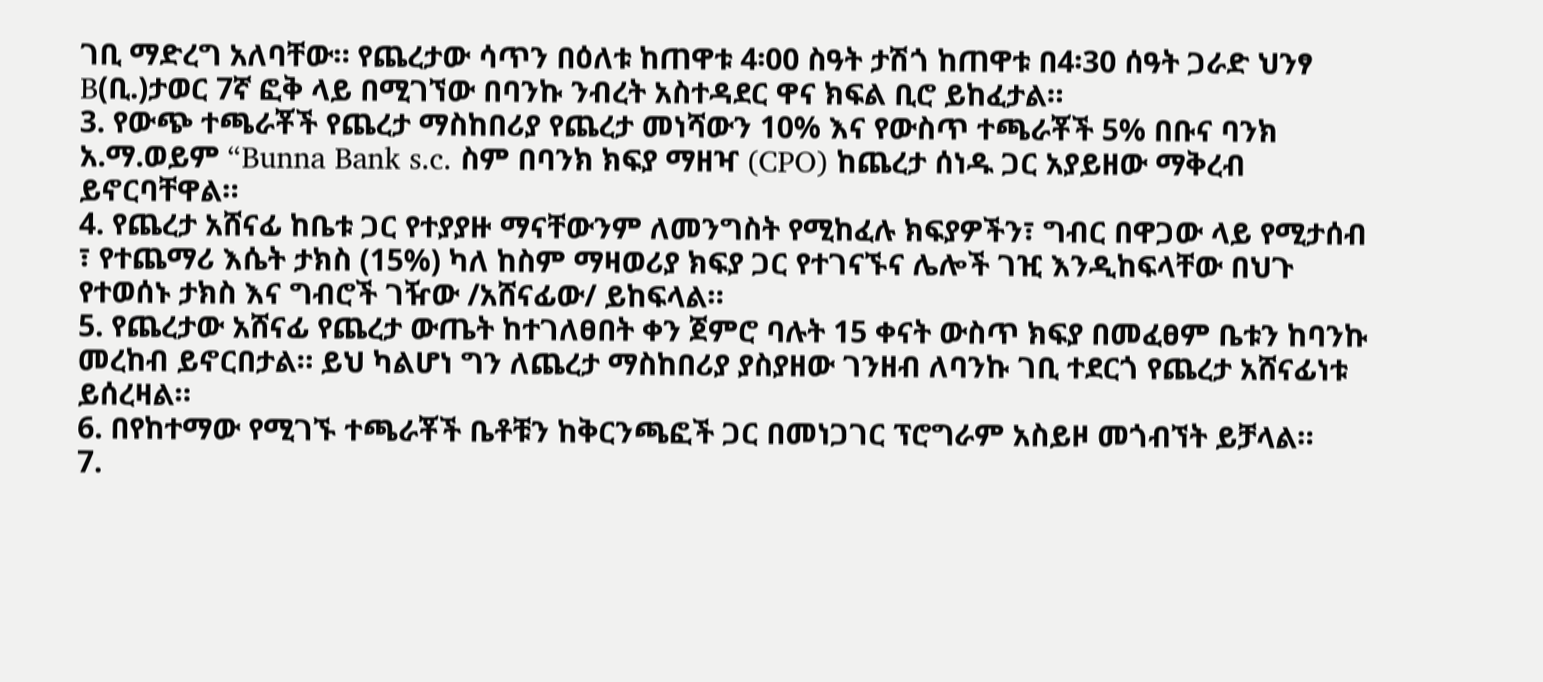ገቢ ማድረግ አለባቸው። የጨረታው ሳጥን በዕለቱ ከጠዋቱ 4፡00 ስዓት ታሽጎ ከጠዋቱ በ4፡30 ሰዓት ጋራድ ህንፃ B(ቢ.)ታወር 7ኛ ፎቅ ላይ በሚገኘው በባንኩ ንብረት አስተዳደር ዋና ክፍል ቢሮ ይከፈታል።
3. የውጭ ተጫራቾች የጨረታ ማስከበሪያ የጨረታ መነሻውን 10% እና የውስጥ ተጫራቾች 5% በቡና ባንክ አ.ማ.ወይም “Bunna Bank s.c. ስም በባንክ ክፍያ ማዘዣ (CPO) ከጨረታ ሰነዱ ጋር አያይዘው ማቅረብ ይኖርባቸዋል።
4. የጨረታ አሸናፊ ከቤቱ ጋር የተያያዙ ማናቸውንም ለመንግስት የሚከፈሉ ክፍያዎችን፣ ግብር በዋጋው ላይ የሚታሰብ ፣ የተጨማሪ እሴት ታክስ (15%) ካለ ከስም ማዛወሪያ ክፍያ ጋር የተገናኙና ሌሎች ገዢ እንዲከፍላቸው በህጉ የተወሰኑ ታክስ እና ግብሮች ገዥው /አሸናፊው/ ይከፍላል።
5. የጨረታው አሸናፊ የጨረታ ውጤት ከተገለፀበት ቀን ጀምሮ ባሉት 15 ቀናት ውስጥ ክፍያ በመፈፀም ቤቱን ከባንኩ መረከብ ይኖርበታል። ይህ ካልሆነ ግን ለጨረታ ማስከበሪያ ያስያዘው ገንዘብ ለባንኩ ገቢ ተደርጎ የጨረታ አሸናፊነቱ ይሰረዛል።
6. በየከተማው የሚገኙ ተጫራቾች ቤቶቹን ከቅርንጫፎች ጋር በመነጋገር ፕሮግራም አስይዞ መጎብኘት ይቻላል።
7.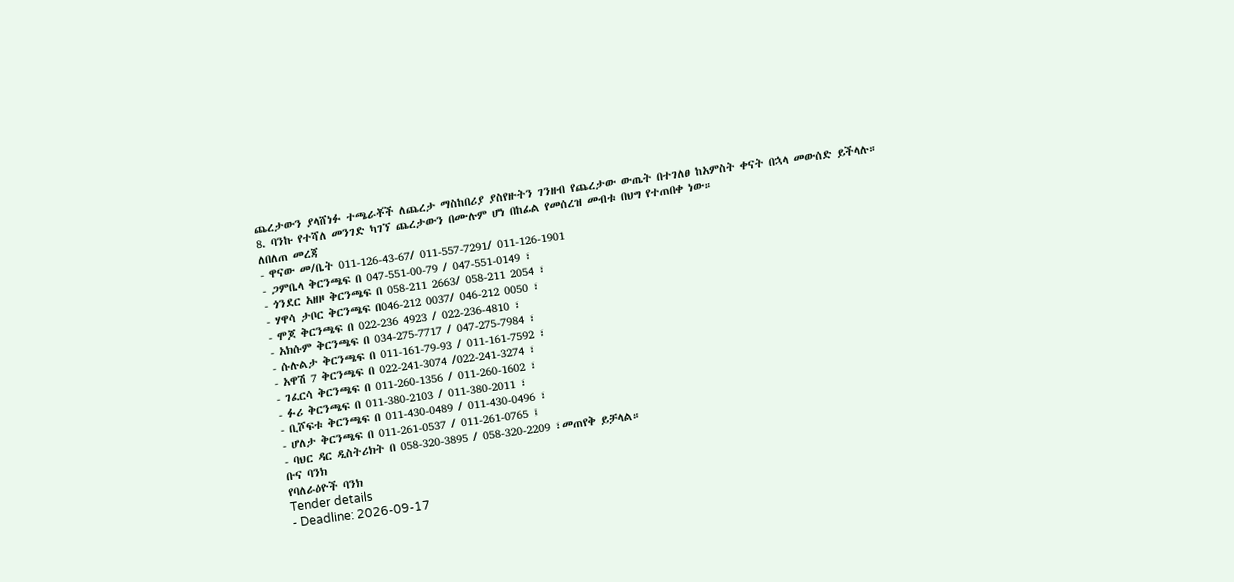ጨረታውን ያላሸነፉ ተጫራቾች ለጨረታ ማስከበሪያ ያስየዙትን ገንዘብ የጨረታው ውጤት በተገለፀ ከአምስት ቀናት በኋላ መውሰድ ይችላሉ።
8. ባንኩ የተሻለ መንገድ ካገኘ ጨረታውን በሙሉም ሆነ በከፊል የመሰረዝ መብቱ በህግ የተጠበቀ ነው።
ለበለጠ መረጃ
- ዋናው መ/ቤት 011-126-43-67/ 011-557-7291/ 011-126-1901
- ጋምቤላ ቅርንጫፍ በ 047-551-00-79 / 047-551-0149 ፣
- ጎንደር አዘዞ ቅርንጫፍ በ 058-211 2663/ 058-211 2054 ፣
- ሃዋሳ ታቦር ቅርንጫፍ በ046-212 0037/ 046-212 0050 ፣
- ሞጆ ቅርንጫፍ በ 022-236 4923 / 022-236-4810 ፣
- አክሱም ቅርንጫፍ በ 034-275-7717 / 047-275-7984 ፣
- ሱሉልታ ቅርንጫፍ በ 011-161-79-93 / 011-161-7592 ፣
- አዋሽ 7 ቅርንጫፍ በ 022-241-3074 /022-241-3274 ፣
- ገፈርሳ ቅርንጫፍ በ 011-260-1356 / 011-260-1602 ፣
- ፉሪ ቅርንጫፍ በ 011-380-2103 / 011-380-2011 ፣
- ቢሾፍቱ ቅርንጫፍ በ 011-430-0489 / 011-430-0496 ፣
- ሆለታ ቅርንጫፍ በ 011-261-0537 / 011-261-0765 ፤
- ባህር ዳር ዲስትሪክት በ 058-320-3895 / 058-320-2209 ፣መጠየቅ ይቻላል።
ቡና ባንክ
የባለራዕዮች ባንክ
Tender details
- Deadline: 2026-09-17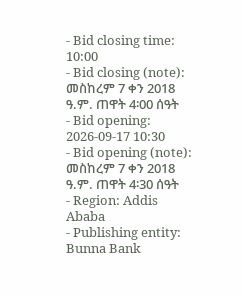- Bid closing time: 10:00
- Bid closing (note): መስከረም 7 ቀን 2018 ዓ.ም. ጠዋት 4፡00 ሰዓት
- Bid opening: 2026-09-17 10:30
- Bid opening (note): መስከረም 7 ቀን 2018 ዓ.ም. ጠዋት 4፡30 ሰዓት
- Region: Addis Ababa
- Publishing entity: Bunna Bank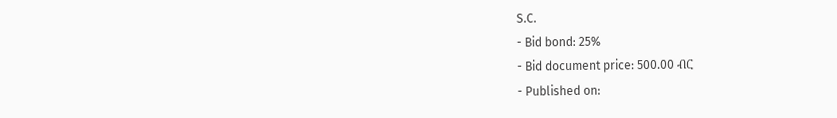S.C.
- Bid bond: 25%
- Bid document price: 500.00 ብር
- Published on: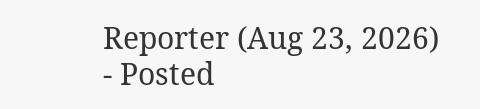Reporter (Aug 23, 2026)
- Posted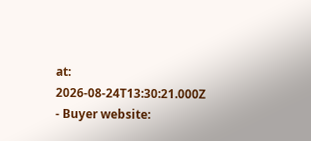at: 2026-08-24T13:30:21.000Z
- Buyer website: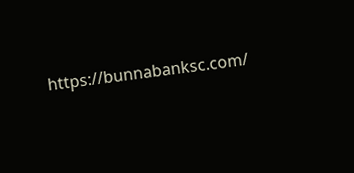https://bunnabanksc.com/